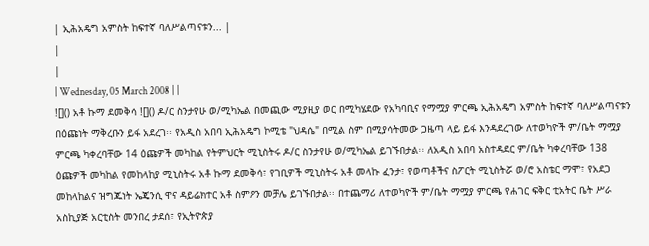| ኢሕአዴግ አምስት ከፍተኛ ባለሥልጣናቱን... |
|
|
| Wednesday, 05 March 2008 | |
![]() አቶ ኩማ ደመቅሳ ![]() ዶ/ር ስንታየሁ ወ/ሚካኤል በመጪው ሚያዚያ ወር በሚካሄደው የአካባቢና የማሟያ ምርጫ ኢሕአዴግ አምስት ከፍተኛ ባለሥልጣናቱን በዕጩነት ማቅረቡን ይፋ አደረገ፡፡ የአዲስ አበባ ኢሕአዴግ ኮሚቴ "ህዳሴ" በሚል ስም በሚያሳትመው ጋዜጣ ላይ ይፋ እንዳደረገው ለተወካዮች ም/ቤት ማሟያ ምርጫ ካቀረባቸው 14 ዕጩዎች መካከል የትምህርት ሚኒስትሩ ዶ/ር ስንታየሁ ወ/ሚካኤል ይገኙበታል፡፡ ለአዲስ አበባ አስተዳደር ም/ቤት ካቀረባቸው 138 ዕጩዎች መካከል የመከላከያ ሚኒስትሩ አቶ ኩማ ደመቅሳ፣ የገቢዎች ሚኒስትሩ አቶ መላኩ ፈንታ፣ የወጣቶችና ስፖርት ሚኒስትሯ ወ/ሮ አስቴር ማሞ፣ የአደጋ መከላከልና ዝግጁነት ኤጄንሲ ዋና ዳይሬክተር አቶ ስምዖን መቻሌ ይገኙበታል፡፡ በተጨማሪ ለተወካዮች ም/ቤት ማሟያ ምርጫ የሐገር ፍቅር ቲአትር ቤት ሥራ አስኪያጅ አርቲስት መንበረ ታደሰ፣ የኢትዮጵያ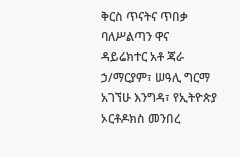ቅርስ ጥናትና ጥበቃ ባለሥልጣን ዋና ዳይሬክተር አቶ ጃራ ኃ/ማርያም፣ ሠዓሊ ግርማ አገኘሁ እንግዳ፣ የኢትዮጵያ ኦርቶዶክስ መንበረ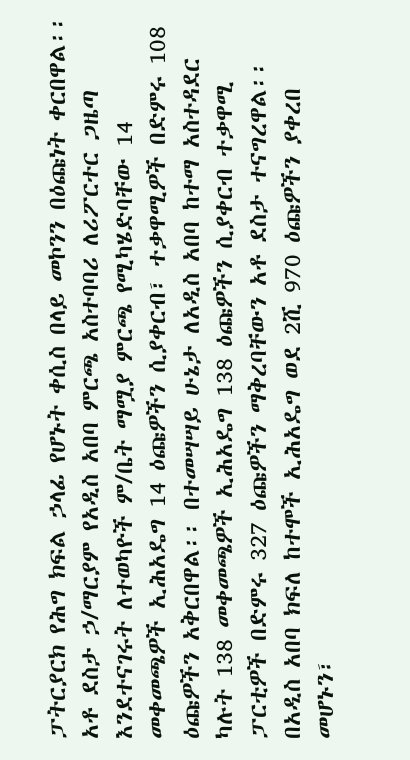ፓትርያርክ የሕግ ክፍል ኃላፊ የሆኑት ቀሲስ በላይ መኮንን በዕጩነት ቀርበዋል፡፡ አቶ ደስታ ኃ/ማርያም የአዲስ አበባ ምርጫ አስተባባሪ ለሪፖርተር ጋዜጣ እንደተናገሩት ለተወካዮች ም/ቤት ማሟያ ምርጫ የሚካሄድባቸው 14 መቀመጫዎች ኢሕአዴግ 14 ዕጩዎችን ሲያቀርብ፣ ተቃዋሚዎች በድምሩ 108 ዕጩዎችን አቅርበዋል፡፡ በተመሣሣይ ሁኔታ ለአዲስ አበባ ከተማ አስተዳደር ካሉት 138 መቀመጫዎች ኢሕአዴግ 138 ዕጩዎችን ሲያቀርብ ተቃዋሚ ፓርቲዎች በድምሩ 327 ዕጩዎችን ማቅረባቸውን አቶ ደስታ ተናግረዋል፡፡ በአዲስ አበባ ክፍለ ከተሞች ኢሕአዴግ ወደ 2ሺ 970 ዕጩዎችን ያቀረበ መሆኑን፣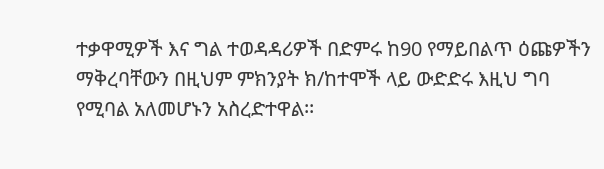ተቃዋሚዎች እና ግል ተወዳዳሪዎች በድምሩ ከ90 የማይበልጥ ዕጩዎችን ማቅረባቸውን በዚህም ምክንያት ክ/ከተሞች ላይ ውድድሩ እዚህ ግባ የሚባል አለመሆኑን አስረድተዋል፡፡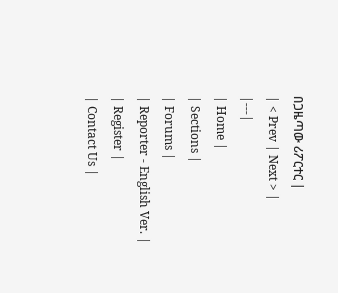በጋዜጣው ሪፖርተር |
| < Prev | Next > |
|---|
| Home |
| Sections |
| Forums |
| Reporter - English Ver. |
| Register |
| Contact Us |